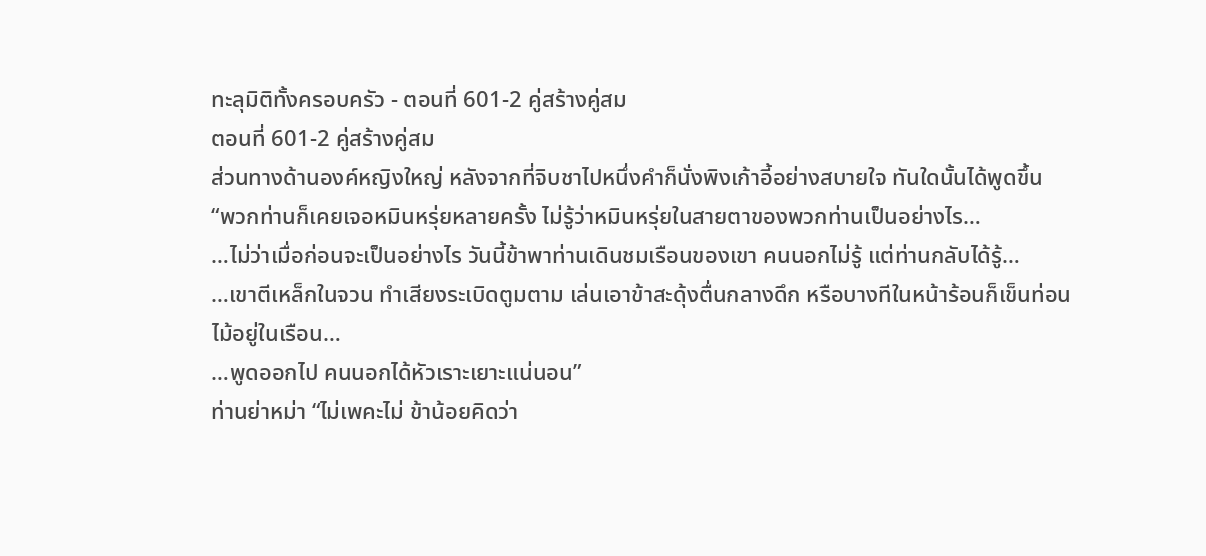ทะลุมิติทั้งครอบครัว - ตอนที่ 601-2 คู่สร้างคู่สม
ตอนที่ 601-2 คู่สร้างคู่สม
ส่วนทางด้านองค์หญิงใหญ่ หลังจากที่จิบชาไปหนึ่งคำก็นั่งพิงเก้าอี้อย่างสบายใจ ทันใดนั้นได้พูดขึ้น
“พวกท่านก็เคยเจอหมินหรุ่ยหลายครั้ง ไม่รู้ว่าหมินหรุ่ยในสายตาของพวกท่านเป็นอย่างไร…
…ไม่ว่าเมื่อก่อนจะเป็นอย่างไร วันนี้ข้าพาท่านเดินชมเรือนของเขา คนนอกไม่รู้ แต่ท่านกลับได้รู้…
…เขาตีเหล็กในจวน ทำเสียงระเบิดตูมตาม เล่นเอาข้าสะดุ้งตื่นกลางดึก หรือบางทีในหน้าร้อนก็เข็นท่อนไม้อยู่ในเรือน…
…พูดออกไป คนนอกได้หัวเราะเยาะแน่นอน”
ท่านย่าหม่า “ไม่เพคะไม่ ข้าน้อยคิดว่า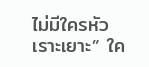ไม่มีใครหัวเราะเยาะ” ใค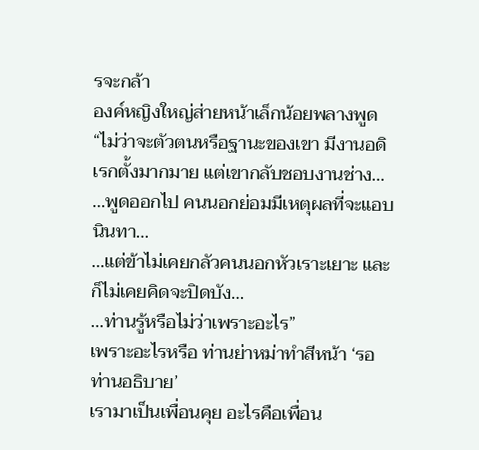รจะกล้า
องค์หญิงใหญ่ส่ายหน้าเล็กน้อยพลางพูด
“ไม่ว่าจะตัวตนหรือฐานะของเขา มีงานอดิเรกตั้งมากมาย แต่เขากลับชอบงานช่าง…
…พูดออกไป คนนอกย่อมมีเหตุผลที่จะแอบนินทา…
…แต่ข้าไม่เคยกลัวคนนอกหัวเราะเยาะ และก็ไม่เคยคิดจะปิดบัง…
…ท่านรู้หรือไม่ว่าเพราะอะไร”
เพราะอะไรหรือ ท่านย่าหม่าทำสีหน้า ‘รอท่านอธิบาย’
เรามาเป็นเพื่อนคุย อะไรคือเพื่อน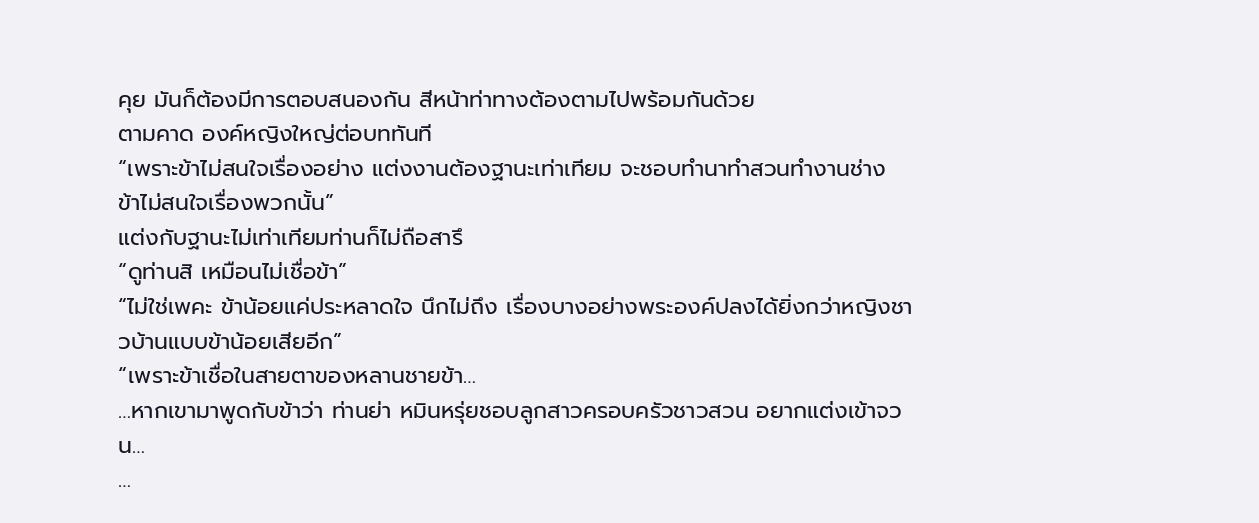คุย มันก็ต้องมีการตอบสนองกัน สีหน้าท่าทางต้องตามไปพร้อมกันด้วย
ตามคาด องค์หญิงใหญ่ต่อบททันที
“เพราะข้าไม่สนใจเรื่องอย่าง แต่งงานต้องฐานะเท่าเทียม จะชอบทำนาทำสวนทำงานช่าง ข้าไม่สนใจเรื่องพวกนั้น”
แต่งกับฐานะไม่เท่าเทียมท่านก็ไม่ถือสารึ
“ดูท่านสิ เหมือนไม่เชื่อข้า”
“ไม่ใช่เพคะ ข้าน้อยแค่ประหลาดใจ นึกไม่ถึง เรื่องบางอย่างพระองค์ปลงได้ยิ่งกว่าหญิงชาวบ้านแบบข้าน้อยเสียอีก”
“เพราะข้าเชื่อในสายตาของหลานชายข้า…
…หากเขามาพูดกับข้าว่า ท่านย่า หมินหรุ่ยชอบลูกสาวครอบครัวชาวสวน อยากแต่งเข้าจวน…
…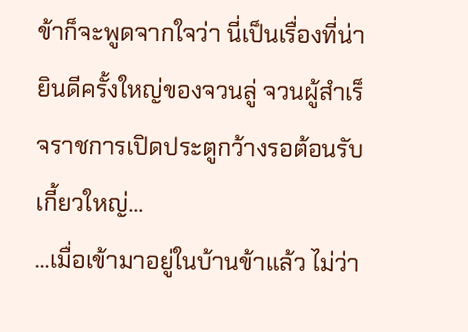ข้าก็จะพูดจากใจว่า นี่เป็นเรื่องที่น่ายินดีครั้งใหญ่ของจวนลู่ จวนผู้สำเร็จราชการเปิดประตูกว้างรอต้อนรับเกี้ยวใหญ่…
…เมื่อเข้ามาอยู่ในบ้านข้าแล้ว ไม่ว่า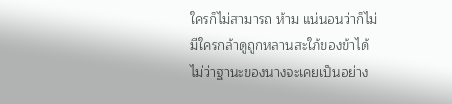ใครก็ไม่สามารถ ห้าม แน่นอนว่าก็ไม่มีใครกล้าดูถูกหลานสะใภ้ของข้าได้ ไม่ว่าฐานะของนางจะเคยเป็นอย่าง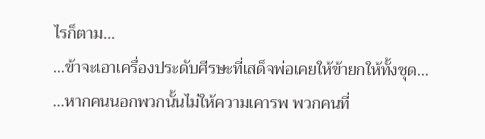ไรก็ตาม…
…ข้าจะเอาเครื่องประดับศีรษะที่เสด็จพ่อเคยให้ข้ายกให้ทั้งชุด…
…หากคนนอกพวกนั้นไม่ให้ความเคารพ พวกคนที่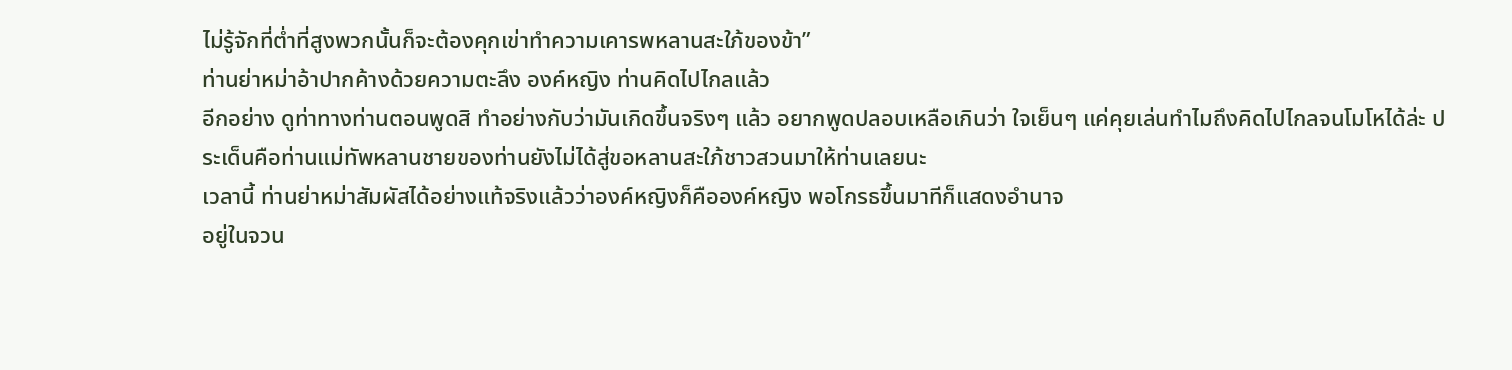ไม่รู้จักที่ต่ำที่สูงพวกนั้นก็จะต้องคุกเข่าทำความเคารพหลานสะใภ้ของข้า”
ท่านย่าหม่าอ้าปากค้างด้วยความตะลึง องค์หญิง ท่านคิดไปไกลแล้ว
อีกอย่าง ดูท่าทางท่านตอนพูดสิ ทำอย่างกับว่ามันเกิดขึ้นจริงๆ แล้ว อยากพูดปลอบเหลือเกินว่า ใจเย็นๆ แค่คุยเล่นทำไมถึงคิดไปไกลจนโมโหได้ล่ะ ประเด็นคือท่านแม่ทัพหลานชายของท่านยังไม่ได้สู่ขอหลานสะใภ้ชาวสวนมาให้ท่านเลยนะ
เวลานี้ ท่านย่าหม่าสัมผัสได้อย่างแท้จริงแล้วว่าองค์หญิงก็คือองค์หญิง พอโกรธขึ้นมาทีก็แสดงอำนาจ
อยู่ในจวน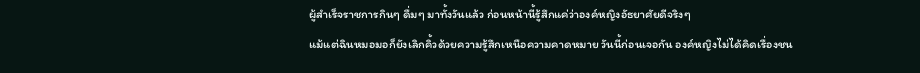ผู้สำเร็จราชการกินๆ ดื่มๆ มาทั้งวันแล้ว ก่อนหน้านี้รู้สึกแค่ว่าองค์หญิงอัธยาศัยดีจริงๆ
แม้แต่ฉินหมอมอก็ยังเลิกคิ้วด้วยความรู้สึกเหนือความคาดหมาย วันนี้ก่อนเจอกัน องค์หญิงไม่ได้คิดเรื่องชน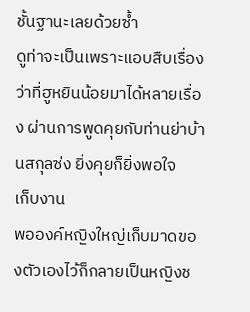ชั้นฐานะเลยด้วยซ้ำ
ดูท่าจะเป็นเพราะแอบสืบเรื่องว่าที่ฮูหยินน้อยมาได้หลายเรื่อง ผ่านการพูดคุยกับท่านย่าบ้านสกุลซ่ง ยิ่งคุยก็ยิ่งพอใจ
เก็บงาน
พอองค์หญิงใหญ่เก็บมาดของตัวเองไว้ก็กลายเป็นหญิงช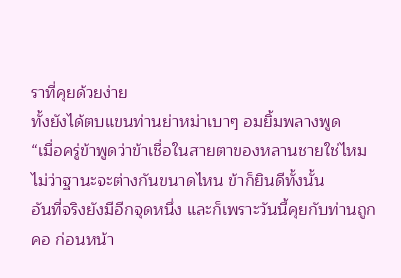ราที่คุยด้วยง่าย
ทั้งยังได้ตบแขนท่านย่าหม่าเบาๆ อมยิ้มพลางพูด
“เมื่อครู่ข้าพูดว่าข้าเชื่อในสายตาของหลานชายใช่ไหม ไม่ว่าฐานะจะต่างกันขนาดไหน ข้าก็ยินดีทั้งนั้น
อันที่จริงยังมีอีกจุดหนึ่ง และก็เพราะวันนี้คุยกับท่านถูกคอ ก่อนหน้า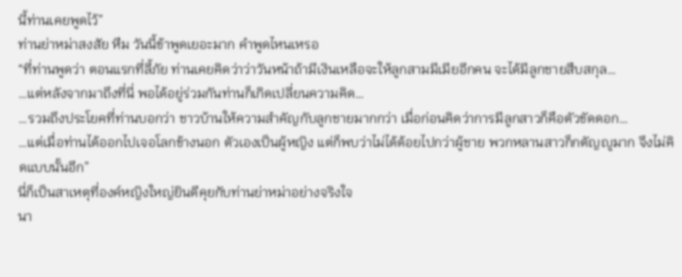นี้ท่านเคยพูดไว้”
ท่านย่าหม่าสงสัย หืม วันนี้ข้าพูดเยอะมาก คำพูดไหนเหรอ
“ที่ท่านพูดว่า ตอนแรกที่ลี้ภัย ท่านเคยคิดว่าว่าวันหน้าถ้ามีเงินเหลือจะให้ลูกสามมีเมียอีกคน จะได้มีลูกชายสืบสกุล…
…แต่หลังจากมาถึงที่นี่ พอได้อยู่ร่วมกันท่านก็เกิดเปลี่ยนความคิด…
…รวมถึงประโยคที่ท่านบอกว่า ชาวบ้านให้ความสำคัญกับลูกชายมากกว่า เมื่อก่อนคิดว่าการมีลูกสาวก็คือตัวขัดดอก…
…แต่เมื่อท่านได้ออกไปเจอโลกข้างนอก ตัวเองเป็นผู้หญิง แต่ก็พบว่าไม่ได้ด้อยไปกว่าผู้ชาย พวกหลานสาวก็กตัญญูมาก จึงไม่คิดแบบนั้นอีก”
นี่ก็เป็นสาเหตุที่องค์หญิงใหญ่ยินดีคุยกับท่านย่าหม่าอย่างจริงใจ
นา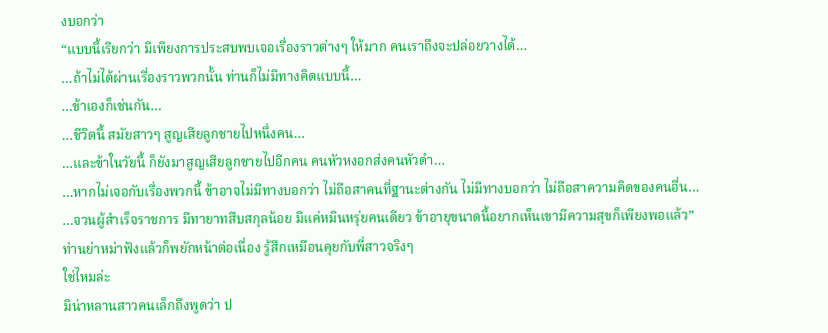งบอกว่า
“แบบนี้เรียกว่า มีเพียงการประสบพบเจอเรื่องราวต่างๆ ให้มาก คนเราถึงจะปล่อยวางได้…
…ถ้าไม่ได้ผ่านเรื่องราวพวกนั้น ท่านก็ไม่มีทางคิดแบบนี้…
…ข้าเองก็เช่นกัน…
…ชีวิตนี้ สมัยสาวๆ สูญเสียลูกชายไปหนึ่งคน…
…และข้าในวัยนี้ ก็ยังมาสูญเสียลูกชายไปอีกคน คนหัวหงอกส่งคนหัวดำ…
…หากไม่เจอกับเรื่องพวกนี้ ข้าอาจไม่มีทางบอกว่า ไม่ถือสาคนที่ฐานะต่างกัน ไม่มีทางบอกว่า ไม่ถือสาความคิดของคนอื่น…
…จวนผู้สำเร็จราชการ มีทายาทสืบสกุลน้อย มีแค่หมินหรุ่ยคนเดียว ข้าอายุขนาดนี้อยากเห็นเขามีความสุขก็เพียงพอแล้ว”
ท่านย่าหม่าฟังแล้วก็พยักหน้าต่อเนื่อง รู้สึกเหมือนคุยกับพี่สาวจริงๆ
ใช่ไหมล่ะ
มิน่าหลานสาวคนเล็กถึงพูดว่า ป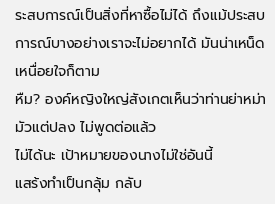ระสบการณ์เป็นสิ่งที่หาซื้อไม่ได้ ถึงแม้ประสบการณ์บางอย่างเราจะไม่อยากได้ มันน่าเหน็ดเหนื่อยใจก็ตาม
หืม? องค์หญิงใหญ่สังเกตเห็นว่าท่านย่าหม่ามัวแต่ปลง ไม่พูดต่อแล้ว
ไม่ได้นะ เป้าหมายของนางไม่ใช่อันนี้
แสร้งทำเป็นกลุ้ม กลับ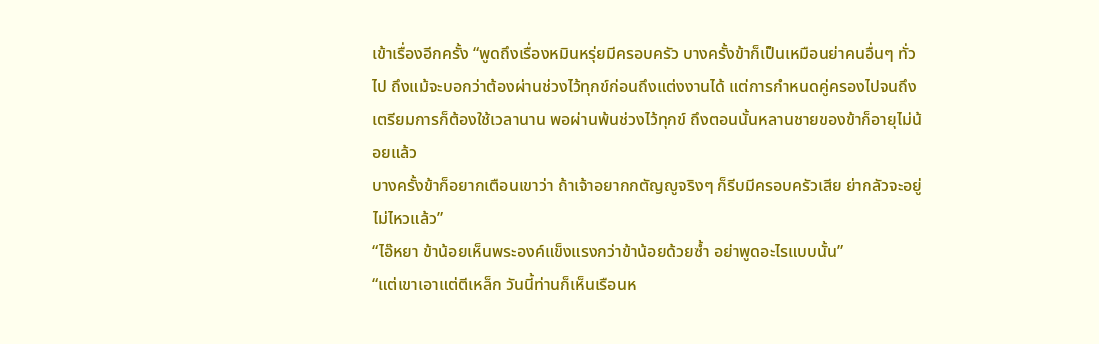เข้าเรื่องอีกครั้ง “พูดถึงเรื่องหมินหรุ่ยมีครอบครัว บางครั้งข้าก็เป็นเหมือนย่าคนอื่นๆ ทั่วไป ถึงแม้จะบอกว่าต้องผ่านช่วงไว้ทุกข์ก่อนถึงแต่งงานได้ แต่การกำหนดคู่ครองไปจนถึงเตรียมการก็ต้องใช้เวลานาน พอผ่านพ้นช่วงไว้ทุกข์ ถึงตอนนั้นหลานชายของข้าก็อายุไม่น้อยแล้ว
บางครั้งข้าก็อยากเตือนเขาว่า ถ้าเจ้าอยากกตัญญูจริงๆ ก็รีบมีครอบครัวเสีย ย่ากลัวจะอยู่ไม่ไหวแล้ว”
“ไอ๊หยา ข้าน้อยเห็นพระองค์แข็งแรงกว่าข้าน้อยด้วยซ้ำ อย่าพูดอะไรแบบนั้น”
“แต่เขาเอาแต่ตีเหล็ก วันนี้ท่านก็เห็นเรือนห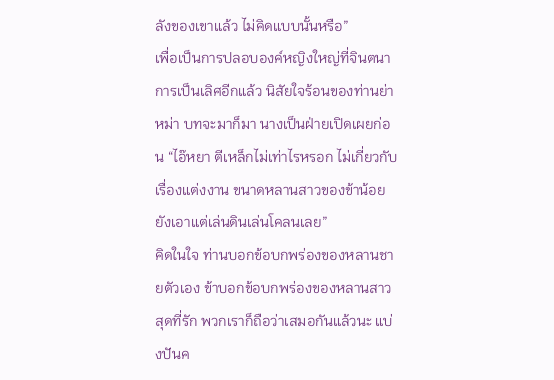ลังของเขาแล้ว ไม่คิดแบบนั้นหรือ”
เพื่อเป็นการปลอบองค์หญิงใหญ่ที่จินตนาการเป็นเลิศอีกแล้ว นิสัยใจร้อนของท่านย่าหม่า บทจะมาก็มา นางเป็นฝ่ายเปิดเผยก่อน “ไอ๊หยา ตีเหล็กไม่เท่าไรหรอก ไม่เกี่ยวกับเรื่องแต่งงาน ขนาดหลานสาวของข้าน้อยยังเอาแต่เล่นดินเล่นโคลนเลย”
คิดในใจ ท่านบอกข้อบกพร่องของหลานชายตัวเอง ข้าบอกข้อบกพร่องของหลานสาวสุดที่รัก พวกเราก็ถือว่าเสมอกันแล้วนะ แบ่งปันค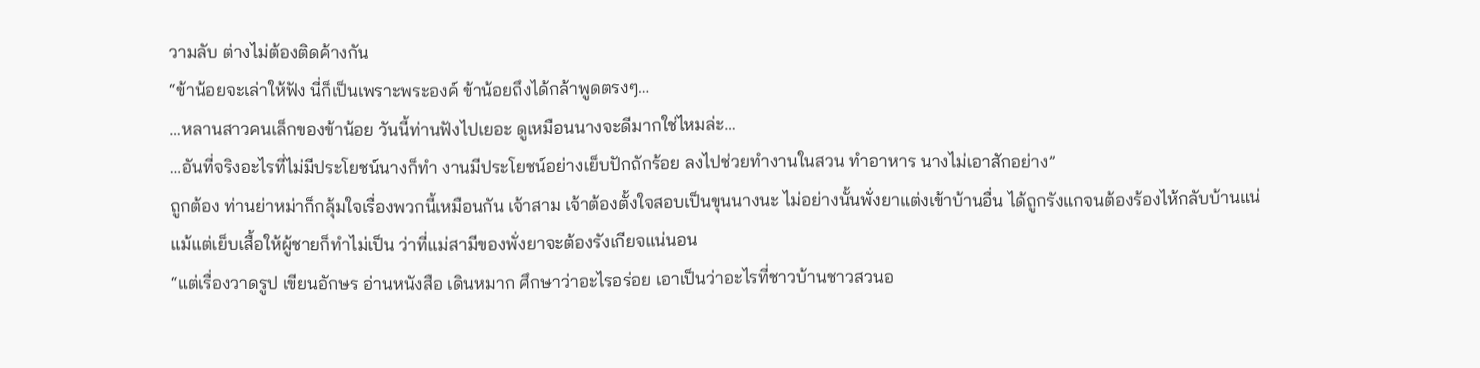วามลับ ต่างไม่ต้องติดค้างกัน
“ข้าน้อยจะเล่าให้ฟัง นี่ก็เป็นเพราะพระองค์ ข้าน้อยถึงได้กล้าพูดตรงๆ…
…หลานสาวคนเล็กของข้าน้อย วันนี้ท่านฟังไปเยอะ ดูเหมือนนางจะดีมากใช่ไหมล่ะ…
…อันที่จริงอะไรที่ไม่มีประโยชน์นางก็ทำ งานมีประโยชน์อย่างเย็บปักถักร้อย ลงไปช่วยทำงานในสวน ทำอาหาร นางไม่เอาสักอย่าง”
ถูกต้อง ท่านย่าหม่าก็กลุ้มใจเรื่องพวกนี้เหมือนกัน เจ้าสาม เจ้าต้องตั้งใจสอบเป็นขุนนางนะ ไม่อย่างนั้นพั่งยาแต่งเข้าบ้านอื่น ได้ถูกรังแกจนต้องร้องไห้กลับบ้านแน่
แม้แต่เย็บเสื้อให้ผู้ชายก็ทำไม่เป็น ว่าที่แม่สามีของพั่งยาจะต้องรังเกียจแน่นอน
“แต่เรื่องวาดรูป เขียนอักษร อ่านหนังสือ เดินหมาก ศึกษาว่าอะไรอร่อย เอาเป็นว่าอะไรที่ชาวบ้านชาวสวนอ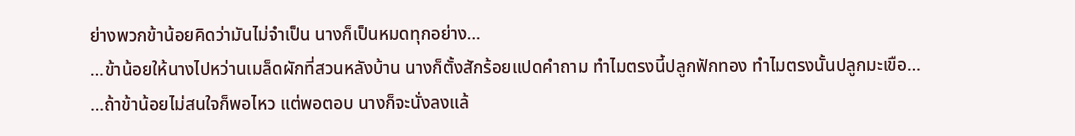ย่างพวกข้าน้อยคิดว่ามันไม่จำเป็น นางก็เป็นหมดทุกอย่าง…
…ข้าน้อยให้นางไปหว่านเมล็ดผักที่สวนหลังบ้าน นางก็ตั้งสักร้อยแปดคำถาม ทำไมตรงนี้ปลูกฟักทอง ทำไมตรงนั้นปลูกมะเขือ…
…ถ้าข้าน้อยไม่สนใจก็พอไหว แต่พอตอบ นางก็จะนั่งลงแล้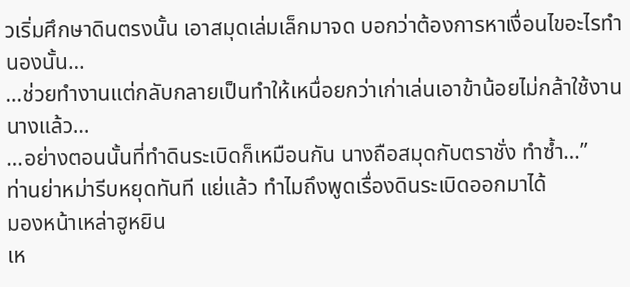วเริ่มศึกษาดินตรงนั้น เอาสมุดเล่มเล็กมาจด บอกว่าต้องการหาเงื่อนไขอะไรทำนองนั้น…
…ช่วยทำงานแต่กลับกลายเป็นทำให้เหนื่อยกว่าเก่าเล่นเอาข้าน้อยไม่กล้าใช้งานนางแล้ว…
…อย่างตอนนั้นที่ทำดินระเบิดก็เหมือนกัน นางถือสมุดกับตราชั่ง ทำซ้ำ…”
ท่านย่าหม่ารีบหยุดทันที แย่แล้ว ทำไมถึงพูดเรื่องดินระเบิดออกมาได้
มองหน้าเหล่าฮูหยิน
เห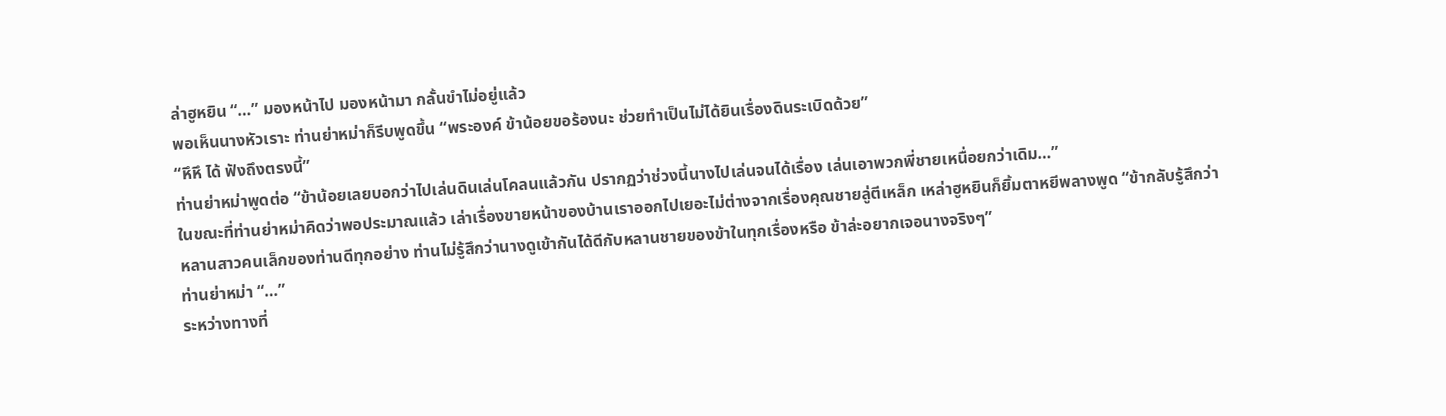ล่าฮูหยิน “…” มองหน้าไป มองหน้ามา กลั้นขำไม่อยู่แล้ว
พอเห็นนางหัวเราะ ท่านย่าหม่าก็รีบพูดขึ้น “พระองค์ ข้าน้อยขอร้องนะ ช่วยทำเป็นไม่ได้ยินเรื่องดินระเบิดด้วย”
“หึหึ ได้ ฟังถึงตรงนี้”
ท่านย่าหม่าพูดต่อ “ข้าน้อยเลยบอกว่าไปเล่นดินเล่นโคลนแล้วกัน ปรากฏว่าช่วงนี้นางไปเล่นจนได้เรื่อง เล่นเอาพวกพี่ชายเหนื่อยกว่าเดิม…”
ในขณะที่ท่านย่าหม่าคิดว่าพอประมาณแล้ว เล่าเรื่องขายหน้าของบ้านเราออกไปเยอะไม่ต่างจากเรื่องคุณชายลู่ตีเหล็ก เหล่าฮูหยินก็ยิ้มตาหยีพลางพูด “ข้ากลับรู้สึกว่าหลานสาวคนเล็กของท่านดีทุกอย่าง ท่านไม่รู้สึกว่านางดูเข้ากันได้ดีกับหลานชายของข้าในทุกเรื่องหรือ ข้าล่ะอยากเจอนางจริงๆ”
ท่านย่าหม่า “…”
ระหว่างทางที่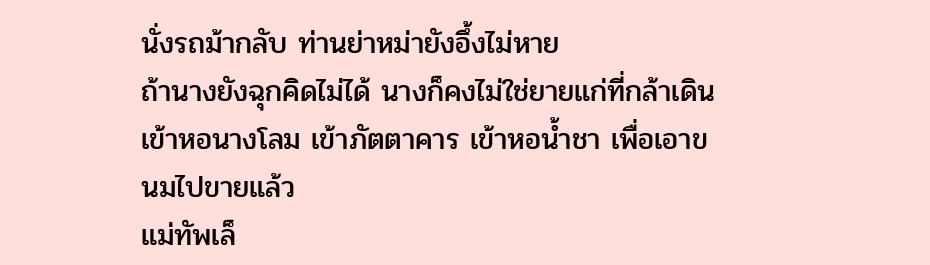นั่งรถม้ากลับ ท่านย่าหม่ายังอึ้งไม่หาย
ถ้านางยังฉุกคิดไม่ได้ นางก็คงไม่ใช่ยายแก่ที่กล้าเดินเข้าหอนางโลม เข้าภัตตาคาร เข้าหอน้ำชา เพื่อเอาขนมไปขายแล้ว
แม่ทัพเล็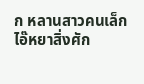ก หลานสาวคนเล็ก
ไอ๊หยาสิ่งศัก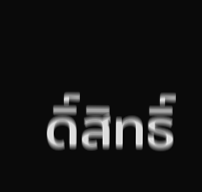ดิ์สิทธิ์